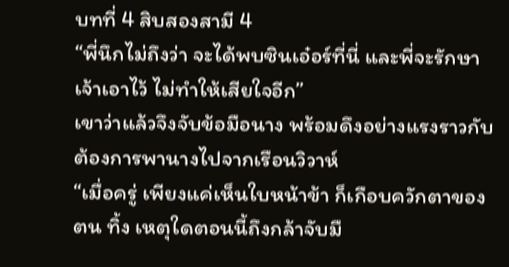บทที่ 4 สิบสองสามี 4
“พี่นึกไม่ถึงว่า จะได้พบซินเอ๋อร์ที่นี่ และพี่จะรักษาเจ้าเอาไว้ ไม่ทำให้เสียใจอีก”
เขาว่าแล้วจึงจับข้อมือนาง พร้อมดึงอย่างแรงราวกับต้องการพานางไปจากเรือนวิวาห์
“เมื่อครู่ เพียงแค่เห็นใบหน้าข้า ก็เกือบควักตาของตน ทิ้ง เหตุใดตอนนี้ถึงกล้าจับมื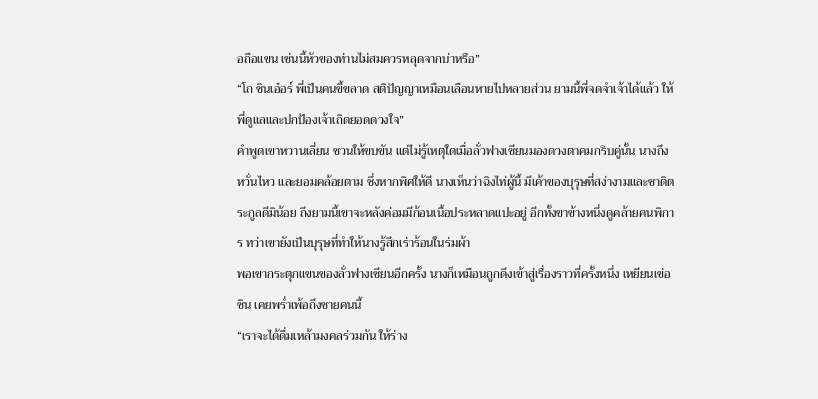อถือแขน เช่นนี้หัวของท่านไม่สมควรหลุดจากบ่าหรือ”
“โถ ซินเอ๋อร์ พี่เป็นคนขี้ขลาด สติปัญญาเหมือนเลือนหายไปหลายส่วน ยามนี้พี่จดจำเจ้าได้แล้ว ให้พี่ดูแลและปกป้องเจ้าเถิดยอดดวงใจ”
คำพูดเขาหวานเลี่ยน ชวนให้ขบขัน แต่ไม่รู้เหตุใดเมื่อลั่วฟางเซียนมองดวงตาคมกริบคู่นั้น นางถึงหวั่นไหว และยอมคล้อยตาม ซึ่งหากพิศให้ดี นางเห็นว่าฉิงไท่ผู้นี้ มีเค้าของบุรุษที่สง่างามและชาติตระกูลดีมิน้อย ถึงยามนี้เขาจะหลังค่อมมีก้อนเนื้อประหลาดแปะอยู่ อีกทั้งขาข้างหนึ่งดูคล้ายคนพิการ ทว่าเขายังเป็นบุรุษที่ทำให้นางรู้สึกเร่าร้อนในร่มผ้า
พอเขากระตุกแขนของลั่วฟางเซียนอีกครั้ง นางก็เหมือนถูกดึงเข้าสู่เรื่องราวที่ครั้งหนึ่ง เหยียนเข่อซิน เคยพร่ำเพ้อถึงชายคนนี้
“เราจะได้ดื่มเหล้ามงคลร่วมกัน ให้ร่าง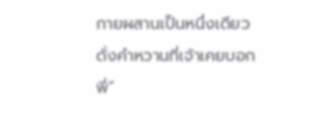กายผสานเป็นหนึ่งเดียว ดั่งคำหวานที่เจ้าเคยบอกพี่”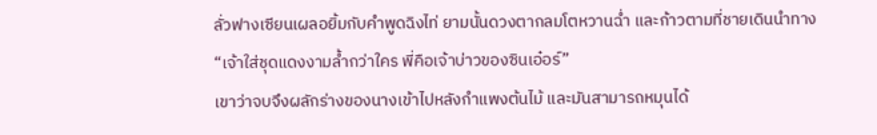ลั่วฟางเซียนเผลอยิ้มกับคำพูดฉิงไท่ ยามนั้นดวงตากลมโตหวานฉ่ำ และก้าวตามที่ชายเดินนำทาง
“เจ้าใส่ชุดแดงงามล้ำกว่าใคร พี่คือเจ้าบ่าวของซินเอ๋อร์”
เขาว่าจบจึงผลักร่างของนางเข้าไปหลังกำแพงต้นไม้ และมันสามารถหมุนได้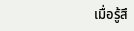เมื่อรู้สึ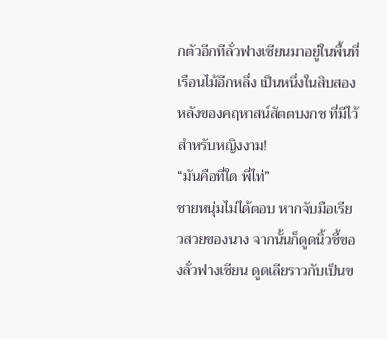กตัวอีกทีลั่วฟางเซียนมาอยู่ในพื้นที่เรือนไม้อีกหลึ่ง เป็นหนึ่งในสิบสองหลังของคฤหาสน์สัตตบงกช ที่มีไว้สำหรับหญิงงาม!
“มันคือที่ใด พี่ไท่”
ชายหนุ่มไม่ได้ตอบ หากจับมือเรียวสวยของนาง จากนั้นก็ดูดนิ้วชี้ของลั่วฟางเซียน ดูดเลียราวกับเป็นข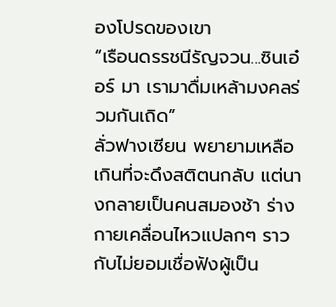องโปรดของเขา
“เรือนดรรชนีรัญจวน...ซินเอ๋อร์ มา เรามาดื่มเหล้ามงคลร่วมกันเถิด”
ลั่วฟางเซียน พยายามเหลือเกินที่จะดึงสติตนกลับ แต่นางกลายเป็นคนสมองช้า ร่างกายเคลื่อนไหวแปลกๆ ราวกับไม่ยอมเชื่อฟังผู้เป็น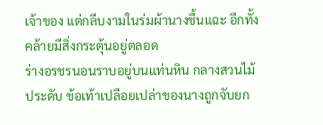เจ้าของ แต่กลีบงามในร่มผ้านางชื้นแฉะ อีกทั้งคล้ายมีสิ่งกระตุ้นอยู่ตลอด
ร่างอรชรนอนราบอยู่บนแท่นหิน กลางสวนไม้ประดับ ข้อเท้าเปลือยเปล่าของนางถูกจับยก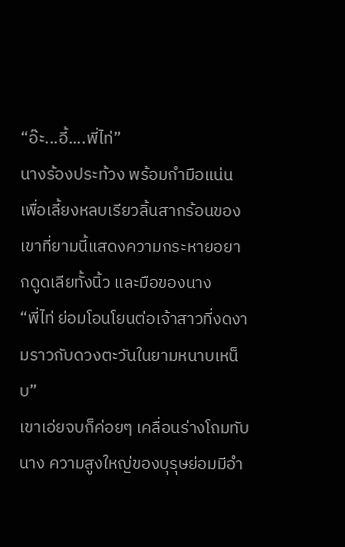“อ๊ะ...อี้....พี่ไท่”
นางร้องประท้วง พร้อมกำมือแน่น เพื่อเลี้ยงหลบเรียวลิ้นสากร้อนของเขาที่ยามนี้แสดงความกระหายอยากดูดเลียทั้งนิ้ว และมือของนาง
“พี่ไท่ ย่อมโอนโยนต่อเจ้าสาวที่งดงามราวกับดวงตะวันในยามหนาบเหน็บ”
เขาเอ่ยจบก็ค่อยๆ เคลื่อนร่างโถมทับนาง ความสูงใหญ่ของบุรุษย่อมมีอำ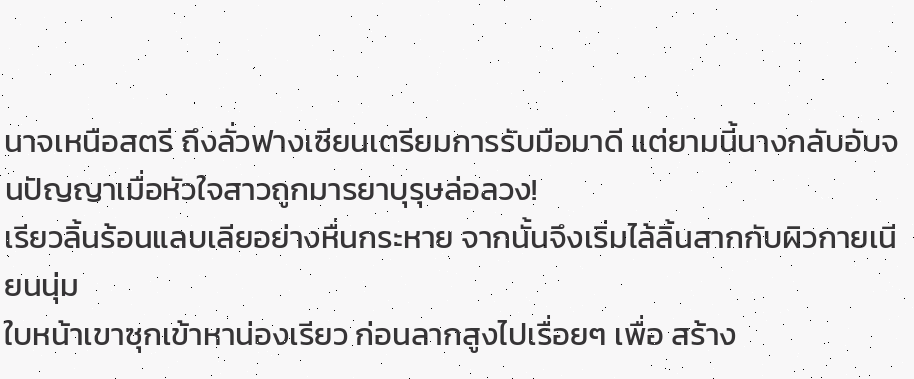นาจเหนือสตรี ถึงลั่วฟางเซียนเตรียมการรับมือมาดี แต่ยามนี้นางกลับอับจนปัญญาเมื่อหัวใจสาวถูกมารยาบุรุษล่อลวง!
เรียวลิ้นร้อนแลบเลียอย่างหื่นกระหาย จากนั้นจึงเริ่มไล้ลิ้นสากกับผิวกายเนียนนุ่ม
ใบหน้าเขาซุกเข้าหาน่องเรียว ก่อนลากสูงไปเรื่อยๆ เพื่อ สร้าง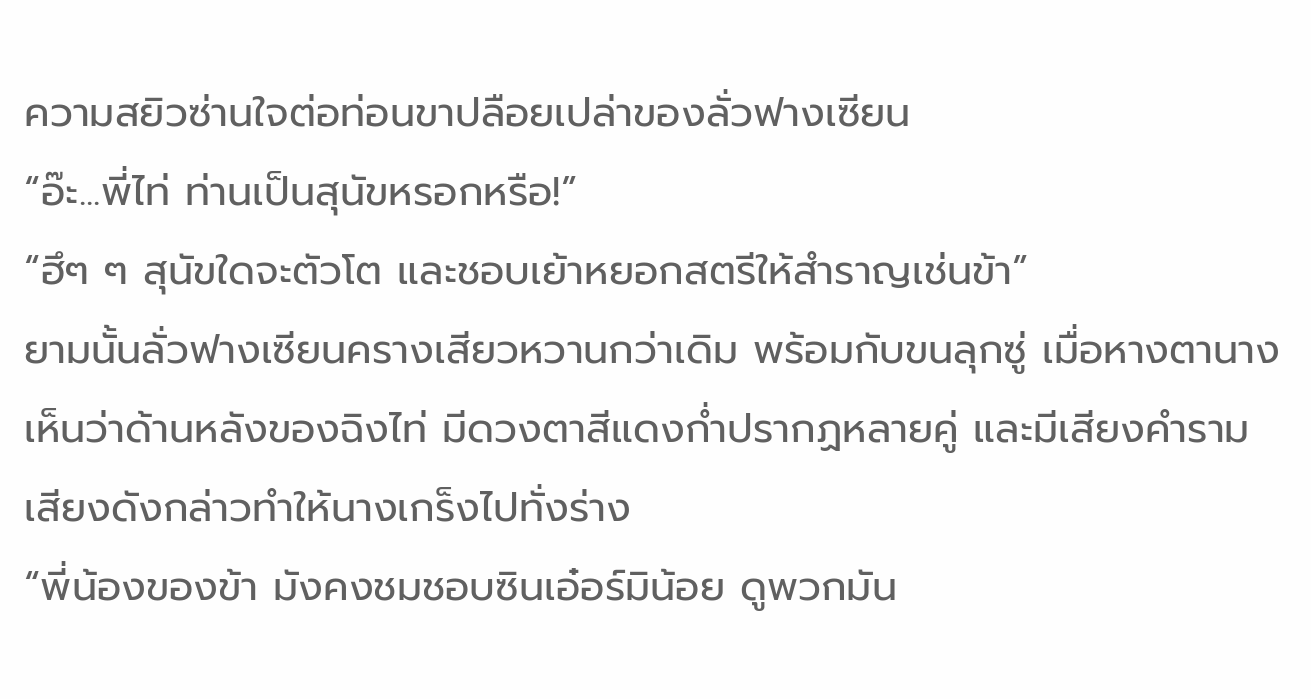ความสยิวซ่านใจต่อท่อนขาปลือยเปล่าของลั่วฟางเซียน
“อ๊ะ...พี่ไท่ ท่านเป็นสุนัขหรอกหรือ!”
“ฮึๆ ๆ สุนัขใดจะตัวโต และชอบเย้าหยอกสตรีให้สำราญเช่นข้า”
ยามนั้นลั่วฟางเซียนครางเสียวหวานกว่าเดิม พร้อมกับขนลุกซู่ เมื่อหางตานางเห็นว่าด้านหลังของฉิงไท่ มีดวงตาสีแดงก่ำปรากฏหลายคู่ และมีเสียงคำราม เสียงดังกล่าวทำให้นางเกร็งไปทั่งร่าง
“พี่น้องของข้า มังคงชมชอบซินเอ๋อร์มิน้อย ดูพวกมัน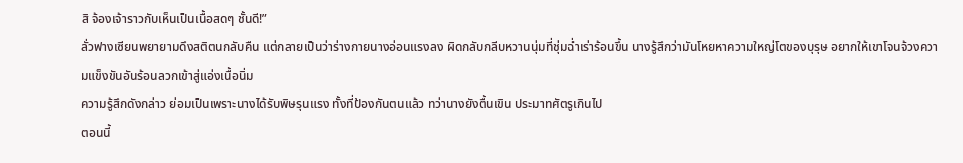สิ จ้องเจ้าราวกับเห็นเป็นเนื้อสดๆ ชั้นดี!”
ลั่วฟางเซียนพยายามดึงสติตนกลับคืน แต่กลายเป็นว่าร่างกายนางอ่อนแรงลง ผิดกลับกลีบหวานนุ่มที่ชุ่มฉ่ำเร่าร้อนขึ้น นางรู้สึกว่ามันโหยหาความใหญ่โตของบุรุษ อยากให้เขาโจนจ้วงความแข็งขันอันร้อนลวกเข้าสู่แอ่งเนื้อนิ่ม
ความรู้สึกดังกล่าว ย่อมเป็นเพราะนางได้รับพิษรุนแรง ทั้งที่ป้องกันตนแล้ว ทว่านางยังตื้นเขิน ประมาทศัตรูเกินไป
ตอนนี้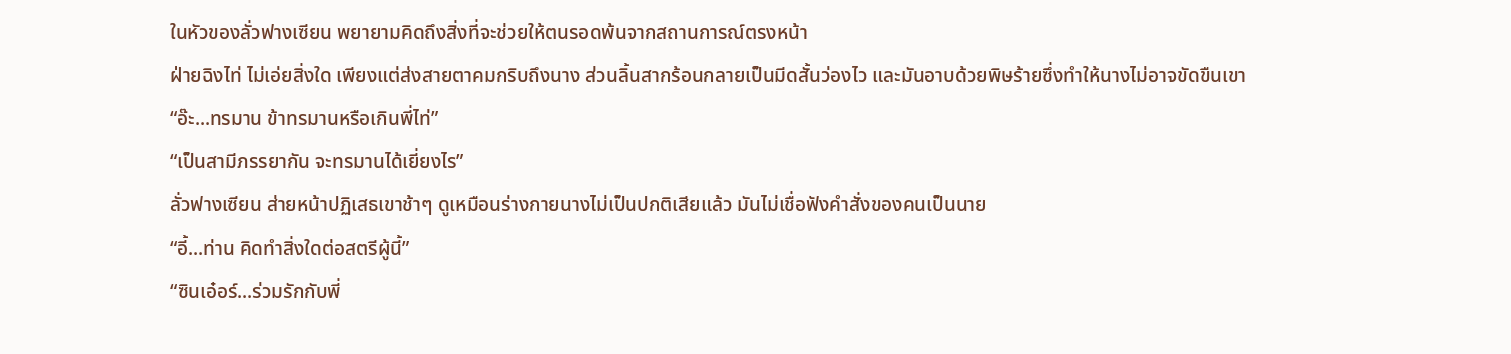ในหัวของลั่วฟางเซียน พยายามคิดถึงสิ่งที่จะช่วยให้ตนรอดพ้นจากสถานการณ์ตรงหน้า
ฝ่ายฉิงไท่ ไม่เอ่ยสิ่งใด เพียงแต่ส่งสายตาคมกริบถึงนาง ส่วนลิ้นสากร้อนกลายเป็นมีดสั้นว่องไว และมันอาบด้วยพิษร้ายซึ่งทำให้นางไม่อาจขัดขืนเขา
“อ๊ะ...ทรมาน ข้าทรมานหรือเกินพี่ไท่”
“เป็นสามีภรรยากัน จะทรมานได้เยี่ยงไร”
ลั่วฟางเซียน ส่ายหน้าปฏิเสธเขาช้าๆ ดูเหมือนร่างกายนางไม่เป็นปกติเสียแล้ว มันไม่เชื่อฟังคำสั่งของคนเป็นนาย
“อี้...ท่าน คิดทำสิ่งใดต่อสตรีผู้นี้”
“ซินเอ๋อร์...ร่วมรักกับพี่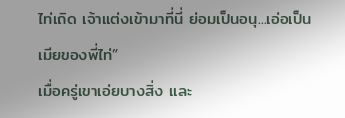ไท่เถิด เจ้าแต่งเข้ามาที่นี่ ย่อมเป็นอนุ...เอ่อเป็นเมียของพี่ไท่”
เมื่อครู่เขาเอ่ยบางสิ่ง และ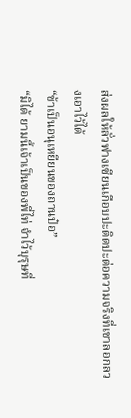ส่งผลให้ลั่วฟางเซียนเกือบปะติดปะต่อความจริงที่เขาลอกลวงเอาไว้ได้
“ข้าเป็นอนุเหยียนของถานป๋อ”
“มิได้ ยามนี้เจ้าเป็นของพี่ไท่ จำไว้บุรุษที่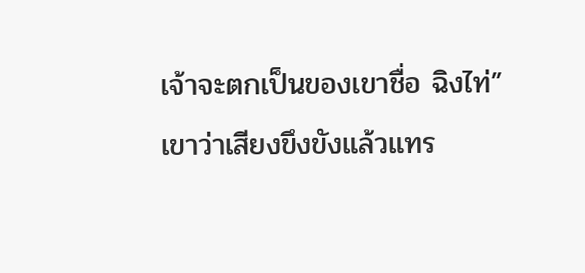เจ้าจะตกเป็นของเขาชื่อ ฉิงไท่”
เขาว่าเสียงขึงขังแล้วแทร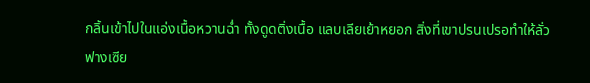กลิ้นเข้าไปในแอ่งเนื้อหวานฉ่ำ ทั้งดูดติ่งเนื้อ แลบเลียเย้าหยอก สิ่งที่เขาปรนเปรอทำให้ลั่วฟางเซีย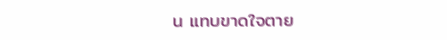น แทบขาดใจตาย